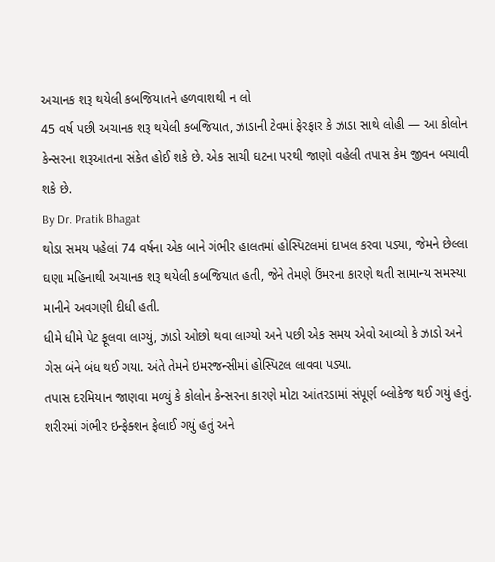અચાનક શરૂ થયેલી કબજિયાતને હળવાશથી ન લો
45 વર્ષ પછી અચાનક શરૂ થયેલી કબજિયાત, ઝાડાની ટેવમાં ફેરફાર કે ઝાડા સાથે લોહી — આ કોલોન કેન્સરના શરૂઆતના સંકેત હોઈ શકે છે. એક સાચી ઘટના પરથી જાણો વહેલી તપાસ કેમ જીવન બચાવી શકે છે.
By Dr. Pratik Bhagat
થોડા સમય પહેલાં 74 વર્ષના એક બાને ગંભીર હાલતમાં હોસ્પિટલમાં દાખલ કરવા પડ્યા, જેમને છેલ્લા ઘણા મહિનાથી અચાનક શરૂ થયેલી કબજિયાત હતી, જેને તેમણે ઉંમરના કારણે થતી સામાન્ય સમસ્યા માનીને અવગણી દીધી હતી.
ધીમે ધીમે પેટ ફૂલવા લાગ્યું, ઝાડો ઓછો થવા લાગ્યો અને પછી એક સમય એવો આવ્યો કે ઝાડો અને ગેસ બંને બંધ થઈ ગયા. અંતે તેમને ઇમરજન્સીમાં હોસ્પિટલ લાવવા પડ્યા.
તપાસ દરમિયાન જાણવા મળ્યું કે કોલોન કેન્સરના કારણે મોટા આંતરડામાં સંપૂર્ણ બ્લોકેજ થઈ ગયું હતું. શરીરમાં ગંભીર ઇન્ફેક્શન ફેલાઈ ગયું હતું અને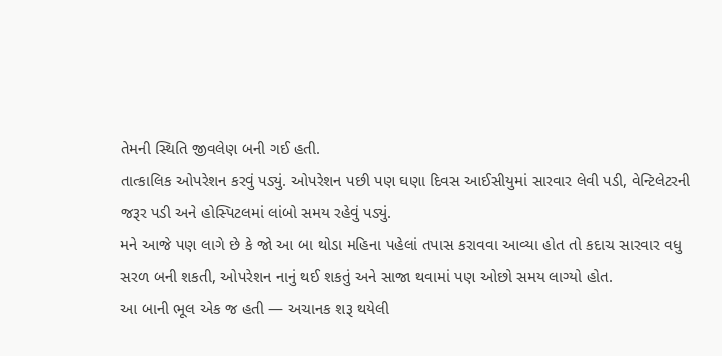તેમની સ્થિતિ જીવલેણ બની ગઈ હતી.
તાત્કાલિક ઓપરેશન કરવું પડ્યું. ઓપરેશન પછી પણ ઘણા દિવસ આઈસીયુમાં સારવાર લેવી પડી, વેન્ટિલેટરની જરૂર પડી અને હોસ્પિટલમાં લાંબો સમય રહેવું પડ્યું.
મને આજે પણ લાગે છે કે જો આ બા થોડા મહિના પહેલાં તપાસ કરાવવા આવ્યા હોત તો કદાચ સારવાર વધુ સરળ બની શકતી, ઓપરેશન નાનું થઈ શકતું અને સાજા થવામાં પણ ઓછો સમય લાગ્યો હોત.
આ બાની ભૂલ એક જ હતી — અચાનક શરૂ થયેલી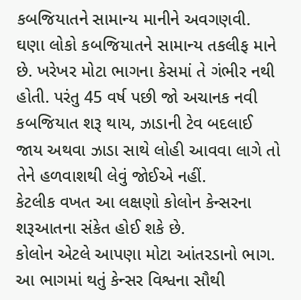કબજિયાતને સામાન્ય માનીને અવગણવી.
ઘણા લોકો કબજિયાતને સામાન્ય તકલીફ માને છે. ખરેખર મોટા ભાગના કેસમાં તે ગંભીર નથી હોતી. પરંતુ 45 વર્ષ પછી જો અચાનક નવી કબજિયાત શરૂ થાય, ઝાડાની ટેવ બદલાઈ જાય અથવા ઝાડા સાથે લોહી આવવા લાગે તો તેને હળવાશથી લેવું જોઈએ નહીં.
કેટલીક વખત આ લક્ષણો કોલોન કેન્સરના શરૂઆતના સંકેત હોઈ શકે છે.
કોલોન એટલે આપણા મોટા આંતરડાનો ભાગ. આ ભાગમાં થતું કેન્સર વિશ્વના સૌથી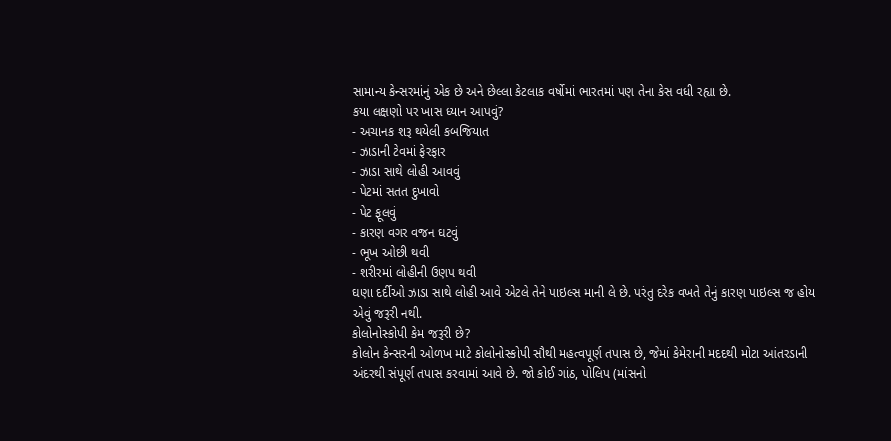સામાન્ય કેન્સરમાંનું એક છે અને છેલ્લા કેટલાક વર્ષોમાં ભારતમાં પણ તેના કેસ વધી રહ્યા છે.
કયા લક્ષણો પર ખાસ ધ્યાન આપવું?
- અચાનક શરૂ થયેલી કબજિયાત
- ઝાડાની ટેવમાં ફેરફાર
- ઝાડા સાથે લોહી આવવું
- પેટમાં સતત દુખાવો
- પેટ ફૂલવું
- કારણ વગર વજન ઘટવું
- ભૂખ ઓછી થવી
- શરીરમાં લોહીની ઉણપ થવી
ઘણા દર્દીઓ ઝાડા સાથે લોહી આવે એટલે તેને પાઇલ્સ માની લે છે. પરંતુ દરેક વખતે તેનું કારણ પાઇલ્સ જ હોય એવું જરૂરી નથી.
કોલોનોસ્કોપી કેમ જરૂરી છે?
કોલોન કેન્સરની ઓળખ માટે કોલોનોસ્કોપી સૌથી મહત્વપૂર્ણ તપાસ છે, જેમાં કેમેરાની મદદથી મોટા આંતરડાની અંદરથી સંપૂર્ણ તપાસ કરવામાં આવે છે. જો કોઈ ગાંઠ, પોલિપ (માંસનો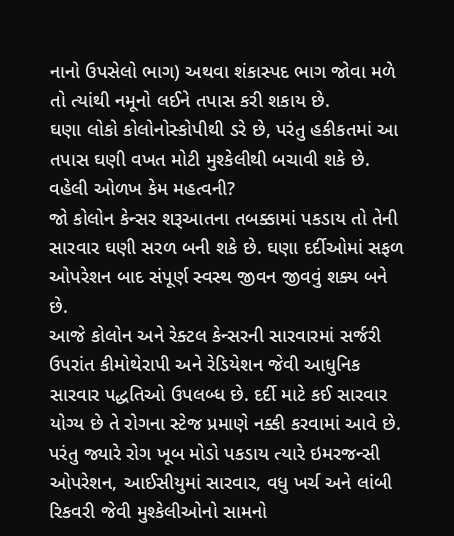નાનો ઉપસેલો ભાગ) અથવા શંકાસ્પદ ભાગ જોવા મળે તો ત્યાંથી નમૂનો લઈને તપાસ કરી શકાય છે.
ઘણા લોકો કોલોનોસ્કોપીથી ડરે છે, પરંતુ હકીકતમાં આ તપાસ ઘણી વખત મોટી મુશ્કેલીથી બચાવી શકે છે.
વહેલી ઓળખ કેમ મહત્વની?
જો કોલોન કેન્સર શરૂઆતના તબક્કામાં પકડાય તો તેની સારવાર ઘણી સરળ બની શકે છે. ઘણા દર્દીઓમાં સફળ ઓપરેશન બાદ સંપૂર્ણ સ્વસ્થ જીવન જીવવું શક્ય બને છે.
આજે કોલોન અને રેક્ટલ કેન્સરની સારવારમાં સર્જરી ઉપરાંત કીમોથેરાપી અને રેડિયેશન જેવી આધુનિક સારવાર પદ્ધતિઓ ઉપલબ્ધ છે. દર્દી માટે કઈ સારવાર યોગ્ય છે તે રોગના સ્ટેજ પ્રમાણે નક્કી કરવામાં આવે છે.
પરંતુ જ્યારે રોગ ખૂબ મોડો પકડાય ત્યારે ઇમરજન્સી ઓપરેશન, આઈસીયુમાં સારવાર, વધુ ખર્ચ અને લાંબી રિકવરી જેવી મુશ્કેલીઓનો સામનો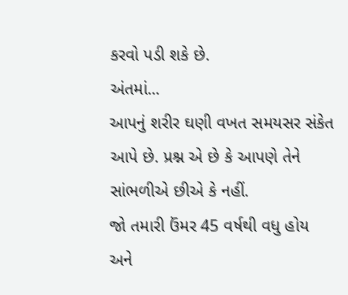કરવો પડી શકે છે.
અંતમાં...
આપનું શરીર ઘણી વખત સમયસર સંકેત આપે છે. પ્રશ્ન એ છે કે આપણે તેને સાંભળીએ છીએ કે નહીં.
જો તમારી ઉંમર 45 વર્ષથી વધુ હોય અને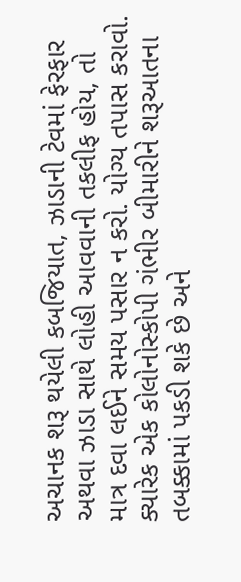અચાનક શરૂ થયેલી કબજિયાત, ઝાડાની ટેવમાં ફેરફાર અથવા ઝાડા સાથે લોહી આવવાની તકલીફ હોય, તો માત્ર દવા લઈને સમય પસાર ન કરો. યોગ્ય તપાસ કરાવો.
ક્યારેક એક કોલોનોસ્કોપી ગંભીર બીમારીને શરૂઆતના તબક્કામાં પકડી શકે છે અને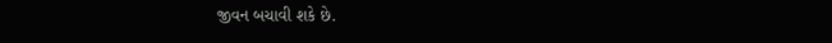જીવન બચાવી શકે છે.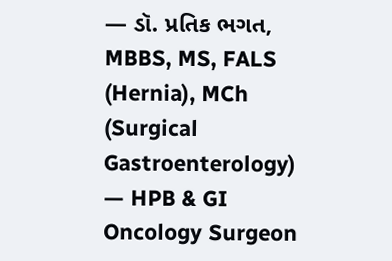— ડૉ. પ્રતિક ભગત, MBBS, MS, FALS (Hernia), MCh (Surgical Gastroenterology) — HPB & GI Oncology Surgeon